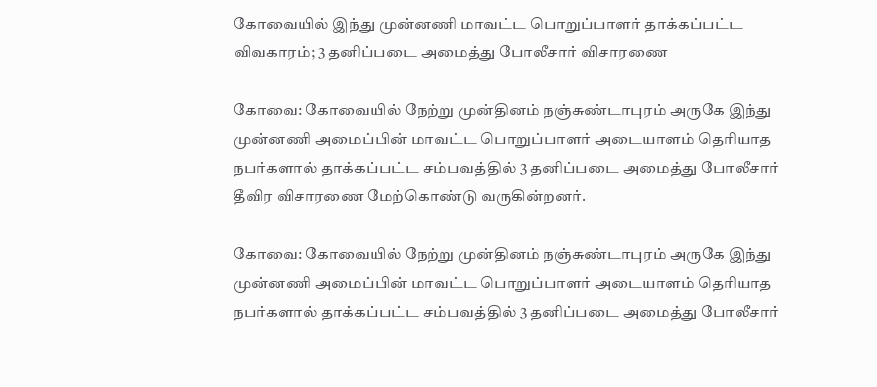கோவையில் இந்து முன்னணி மாவட்ட பொறுப்பாளர் தாக்கப்பட்ட விவகாரம்; 3 தனிப்படை அமைத்து போலீசார் விசாரணை

கோவை: கோவையில் நேற்று முன்தினம் நஞ்சுண்டாபுரம் அருகே இந்து முன்னணி அமைப்பின் மாவட்ட பொறுப்பாளர் அடையாளம் தெரியாத நபர்களால் தாக்கப்பட்ட சம்பவத்தில் 3 தனிப்படை அமைத்து போலீசார் தீவிர விசாரணை மேற்கொண்டு வருகின்றனர்.

கோவை: கோவையில் நேற்று முன்தினம் நஞ்சுண்டாபுரம் அருகே இந்து முன்னணி அமைப்பின் மாவட்ட பொறுப்பாளர் அடையாளம் தெரியாத நபர்களால் தாக்கப்பட்ட சம்பவத்தில் 3 தனிப்படை அமைத்து போலீசார்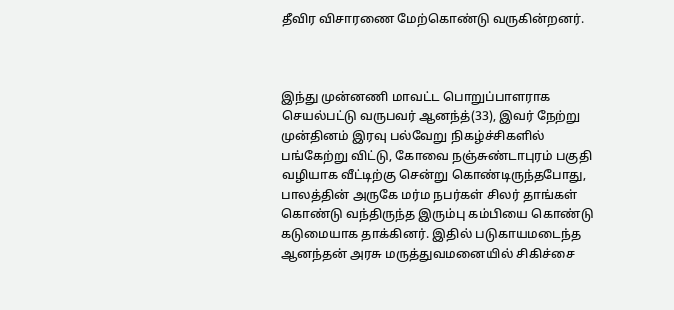தீவிர விசாரணை மேற்கொண்டு வருகின்றனர்.



இந்து முன்னணி மாவட்ட பொறுப்பாளராக செயல்பட்டு வருபவர் ஆனந்த்(33), இவர் நேற்று முன்தினம் இரவு பல்வேறு நிகழ்ச்சிகளில் பங்கேற்று விட்டு, கோவை நஞ்சுண்டாபுரம் பகுதி வழியாக வீட்டிற்கு சென்று கொண்டிருந்தபோது, பாலத்தின் அருகே மர்ம நபர்கள் சிலர் தாங்கள் கொண்டு வந்திருந்த இரும்பு கம்பியை கொண்டு கடுமையாக தாக்கினர். இதில் படுகாயமடைந்த ஆனந்தன் அரசு மருத்துவமனையில் சிகிச்சை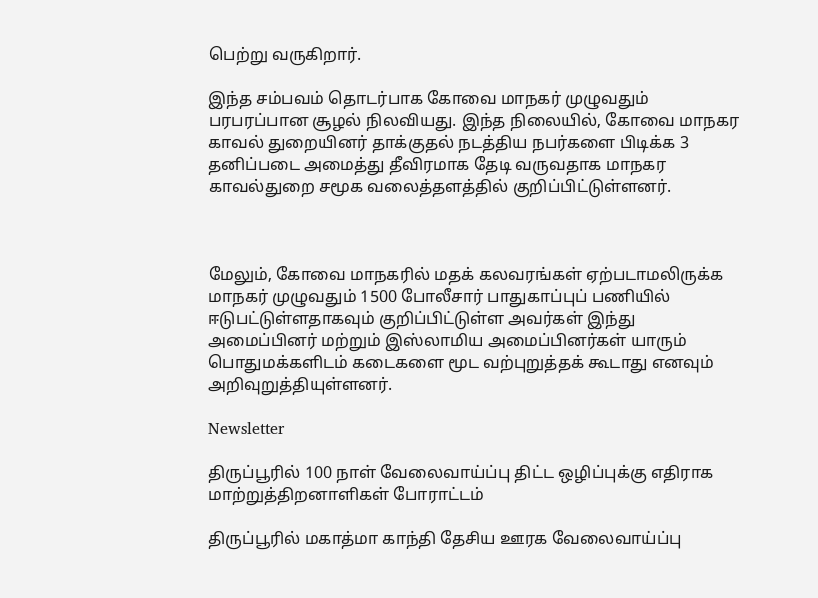பெற்று வருகிறார்.

இந்த சம்பவம் தொடர்பாக கோவை மாநகர் முழுவதும் பரபரப்பான சூழல் நிலவியது. இந்த நிலையில், கோவை மாநகர காவல் துறையினர் தாக்குதல் நடத்திய நபர்களை பிடிக்க 3 தனிப்படை அமைத்து தீவிரமாக தேடி வருவதாக மாநகர காவல்துறை சமூக வலைத்தளத்தில் குறிப்பிட்டுள்ளனர்.



மேலும், கோவை மாநகரில் மதக் கலவரங்கள் ஏற்படாமலிருக்க மாநகர் முழுவதும் 1500 போலீசார் பாதுகாப்புப் பணியில் ஈடுபட்டுள்ளதாகவும் குறிப்பிட்டுள்ள அவர்கள் இந்து அமைப்பினர் மற்றும் இஸ்லாமிய அமைப்பினர்கள் யாரும் பொதுமக்களிடம் கடைகளை மூட வற்புறுத்தக் கூடாது எனவும் அறிவுறுத்தியுள்ளனர்.

Newsletter

திருப்பூரில் 100 நாள் வேலைவாய்ப்பு திட்ட ஒழிப்புக்கு எதிராக மாற்றுத்திறனாளிகள் போராட்டம்

திருப்பூரில் மகாத்மா காந்தி தேசிய ஊரக வேலைவாய்ப்பு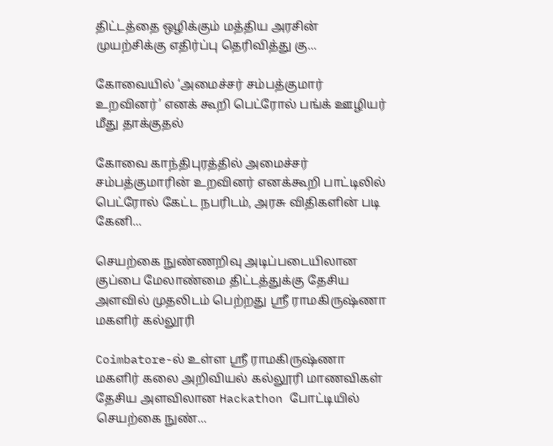திட்டத்தை ஒழிக்கும் மத்திய அரசின் முயற்சிக்கு எதிர்ப்பு தெரிவித்து கு...

கோவையில் ‘அமைச்சர் சம்பத்குமார் உறவினர்’ எனக் கூறி பெட்ரோல் பங்க் ஊழியர் மீது தாக்குதல்

கோவை காந்திபுரத்தில் அமைச்சர் சம்பத்குமாரின் உறவினர் எனக்கூறி பாட்டிலில் பெட்ரோல் கேட்ட நபரிடம், அரசு விதிகளின் படி கேனி...

செயற்கை நுண்ணறிவு அடிப்படையிலான குப்பை மேலாண்மை திட்டத்துக்கு தேசிய அளவில் முதலிடம் பெற்றது ஶ்ரீ ராமகிருஷ்ணா மகளிர் கல்லூரி

Coimbatore-ல் உள்ள ஶ்ரீ ராமகிருஷ்ணா மகளிர் கலை அறிவியல் கல்லூரி மாணவிகள் தேசிய அளவிலான Hackathon போட்டியில் செயற்கை நுண்...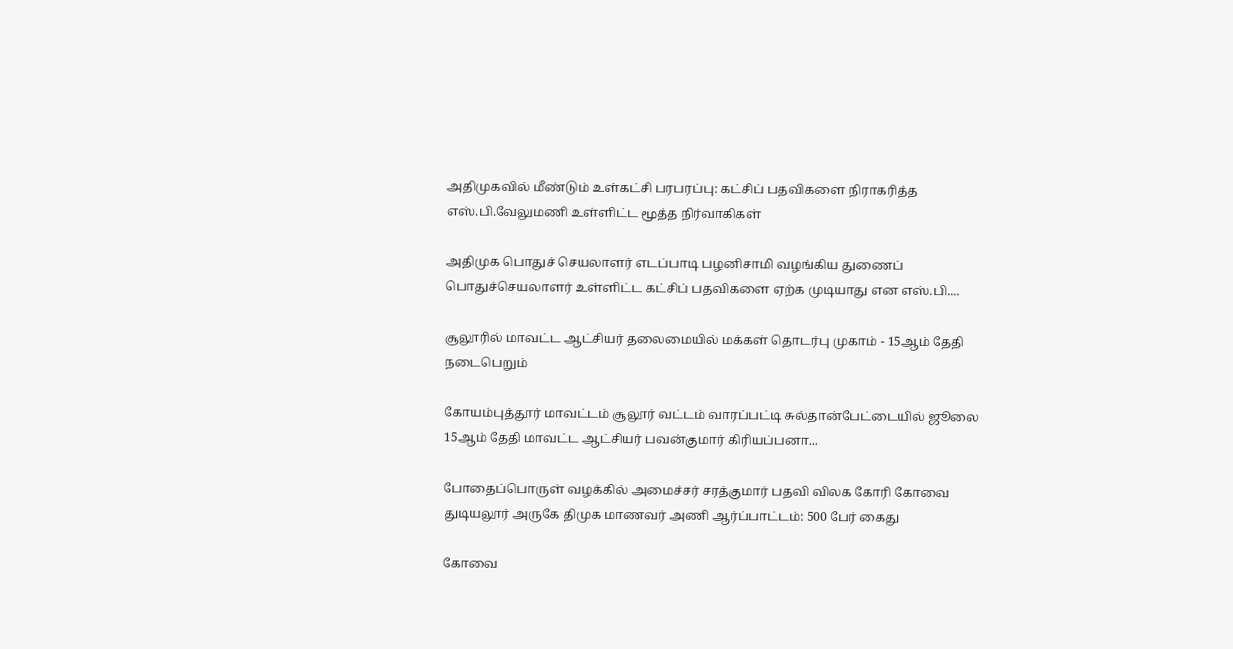அதிமுகவில் மீண்டும் உள்கட்சி பரபரப்பு: கட்சிப் பதவிகளை நிராகரித்த எஸ்.பி.வேலுமணி உள்ளிட்ட மூத்த நிர்வாகிகள்

அதிமுக பொதுச் செயலாளர் எடப்பாடி பழனிசாமி வழங்கிய துணைப் பொதுச்செயலாளர் உள்ளிட்ட கட்சிப் பதவிகளை ஏற்க முடியாது என எஸ்.பி....

சூலூரில் மாவட்ட ஆட்சியர் தலைமையில் மக்கள் தொடர்பு முகாம் - 15ஆம் தேதி நடைபெறும்

கோயம்புத்தூர் மாவட்டம் சூலூர் வட்டம் வாரப்பட்டி சுல்தான்பேட்டையில் ஜூலை 15ஆம் தேதி மாவட்ட ஆட்சியர் பவன்குமார் கிரியப்பனா...

போதைப்பொருள் வழக்கில் அமைச்சர் சரத்குமார் பதவி விலக கோரி கோவை துடியலூர் அருகே திமுக மாணவர் அணி ஆர்ப்பாட்டம்: 500 பேர் கைது

கோவை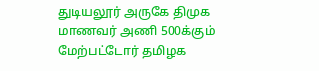துடியலூர் அருகே திமுக மாணவர் அணி 500க்கும் மேற்பட்டோர் தமிழக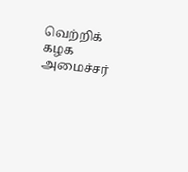வெற்றிக் கழக அமைச்சர்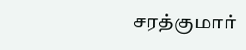சரத்குமார்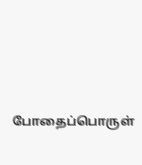போதைப்பொருள்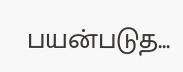பயன்படுத...